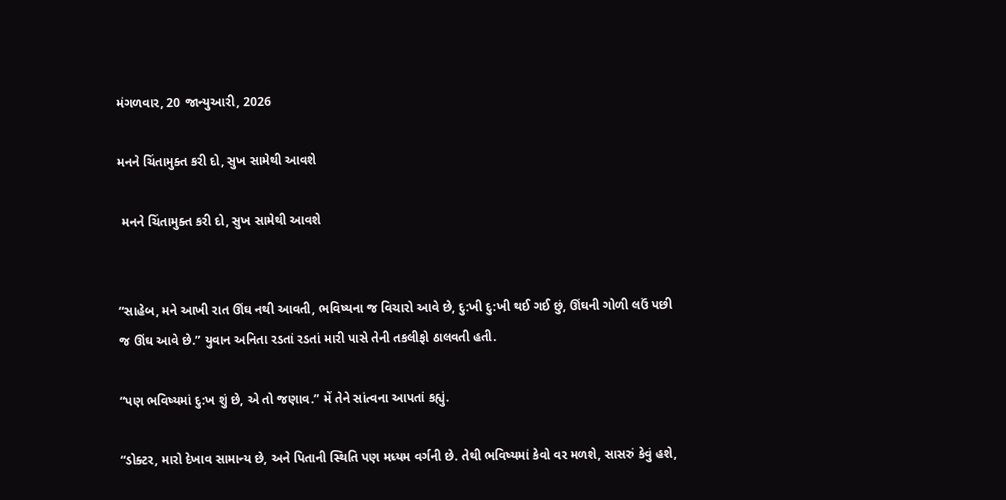મંગળવાર, 20 જાન્યુઆરી, 2026

મનને ચિંતામુક્ત કરી દો, સુખ સામેથી આવશે

 મનને ચિંતામુક્ત કરી દો, સુખ સામેથી આવશે


“સાહેબ, મને આખી રાત ઊંઘ નથી આવતી, ભવિષ્યના જ વિચારો આવે છે, દુ:ખી દુ:ખી થઈ ગઈ છું, ઊંઘની ગોળી લઉં પછી જ ઊંઘ આવે છે.” યુવાન અનિતા રડતાં રડતાં મારી પાસે તેની તકલીફો ઠાલવતી હતી.

“પણ ભવિષ્યમાં દુ:ખ શું છે, એ તો જણાવ.” મેં તેને સાંત્વના આપતાં કહ્યું.

“ડોક્ટર, મારો દેખાવ સામાન્ય છે, અને પિતાની સ્થિતિ પણ મધ્યમ વર્ગની છે. તેથી ભવિષ્યમાં કેવો વર મળશે, સાસરું કેવું હશે,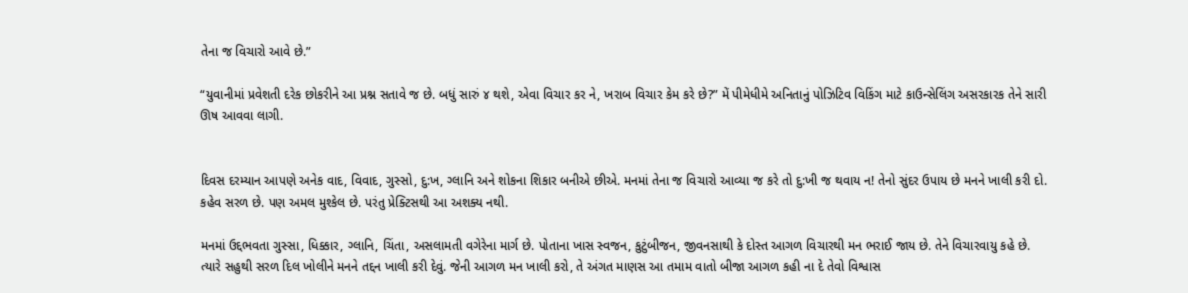તેના જ વિચારો આવે છે.”

“યુવાનીમાં પ્રવેશતી દરેક છોકરીને આ પ્રશ્ન સતાવે જ છે. બધું સારું ૪ થશે, એવા વિચાર કર ને, ખરાબ વિચાર કેમ કરે છે?” મેં પીમેધીમે અનિતાનું પોઝિટિવ વિકિંગ માટે કાઉન્સેલિંગ અસરકારક તેને સારી ઊષ આવવા લાગી.


દિવસ દરમ્યાન આપણે અનેક વાદ, વિવાદ, ગુસ્સો, દુ:ખ, ગ્લાનિ અને શોકના શિકાર બનીએ છીએ. મનમાં તેના જ વિચારો આવ્યા જ કરે તો દુ:ખી જ થવાય ન! તેનો સુંદર ઉપાય છે મનને ખાલી કરી દો. કહેવ સરળ છે. પણ અમલ મુશ્કેલ છે. પરંતુ પ્રેક્ટિસથી આ અશક્ય નથી.

મનમાં ઉદ્દભવતા ગુસ્સા, ધિક્કાર, ગ્લાનિ, ચિંતા, અસલામતી વગેરેના માર્ગ છે. પોતાના ખાસ સ્વજન, કુટુંબીજન, જીવનસાથી કે દોસ્ત આગળ વિચારથી મન ભરાઈ જાય છે. તેને વિચારવાયુ કહે છે. ત્યારે સહુથી સરળ દિલ ખોલીને મનને તદ્દન ખાલી કરી દેવું. જેની આગળ મન ખાલી કરો, તે અંગત માણસ આ તમામ વાતો બીજા આગળ કહી ના દે તેવો વિશ્વાસ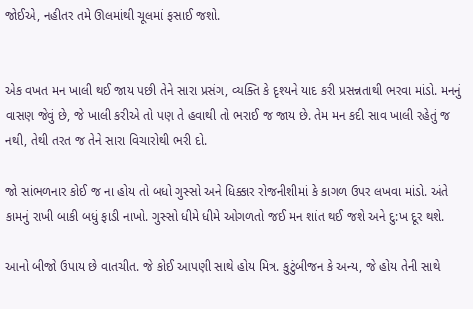જોઈએ, નહીતર તમે ઊલમાંથી ચૂલમાં ફસાઈ જશો.


એક વખત મન ખાલી થઈ જાય પછી તેને સારા પ્રસંગ, વ્યક્તિ કે દૃશ્યને યાદ કરી પ્રસન્નતાથી ભરવા માંડો. મનનું વાસણ જેવું છે, જે ખાલી કરીએ તો પણ તે હવાથી તો ભરાઈ જ જાય છે. તેમ મન કદી સાવ ખાલી રહેતું જ નથી, તેથી તરત જ તેને સારા વિચારોથી ભરી દો.

જો સાંભળનાર કોઈ જ ના હોય તો બધો ગુસ્સો અને ધિક્કાર રોજનીશીમાં કે કાગળ ઉપર લખવા માંડો. અંતે કામનું રાખી બાકી બધું ફાડી નાખો. ગુસ્સો ધીમે ધીમે ઓગળતો જઈ મન શાંત થઈ જશે અને દુ:ખ દૂર થશે.

આનો બીજો ઉપાય છે વાતચીત. જે કોઈ આપણી સાથે હોય મિત્ર. કુટુંબીજન કે અન્ય, જે હોય તેની સાથે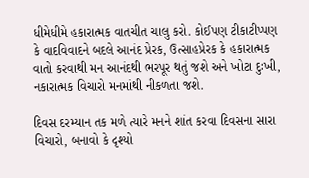ધીમેધીમે હકારાત્મક વાતચીત ચાલુ કરો. કોઈપણ ટીકાટીપ્પણ કે વાદવિવાદને બદલે આનંદ પ્રેરક, ઉત્સાહપ્રેરક કે હકારાત્મક વાતો કરવાથી મન આનંદથી ભરપૂર થતું જશે અને ખોટા દુઃખી, નકારાત્મક વિચારો મનમાંથી નીકળતા જશે.

દિવસ દરમ્યાન તક મળે ત્યારે મનને શાંત કરવા દિવસના સારા વિચારો, બનાવો કે દૃશ્યો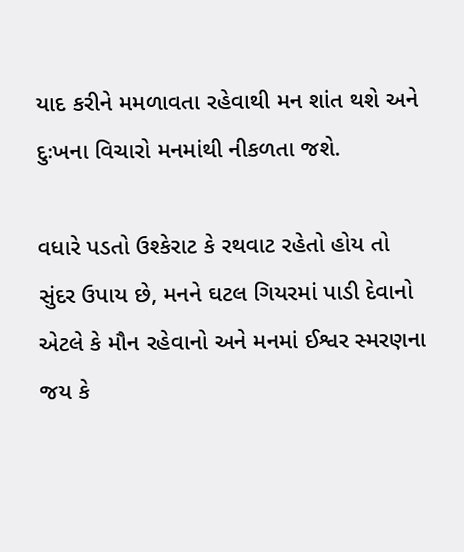યાદ કરીને મમળાવતા રહેવાથી મન શાંત થશે અને દુઃખના વિચારો મનમાંથી નીકળતા જશે.

વધારે પડતો ઉશ્કેરાટ કે રથવાટ રહેતો હોય તો સુંદર ઉપાય છે, મનને ઘટલ ગિયરમાં પાડી દેવાનો એટલે કે મૌન રહેવાનો અને મનમાં ઈશ્વર સ્મરણના જય કે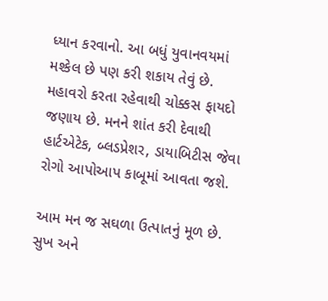ધ્યાન કરવાનો. આ બધું યુવાનવયમાં મશ્કેલ છે પણ કરી શકાય તેવું છે. મહાવરો કરતા રહેવાથી ચોક્કસ ફાયદો જણાય છે. મનને શાંત કરી દેવાથી હાર્ટએટેક, બ્લડપ્રેશર, ડાયાબિટીસ જેવા રોગો આપોઆપ કાબૂમાં આવતા જશે.

આમ મન જ સઘળા ઉત્પાતનું મૂળ છે. સુખ અને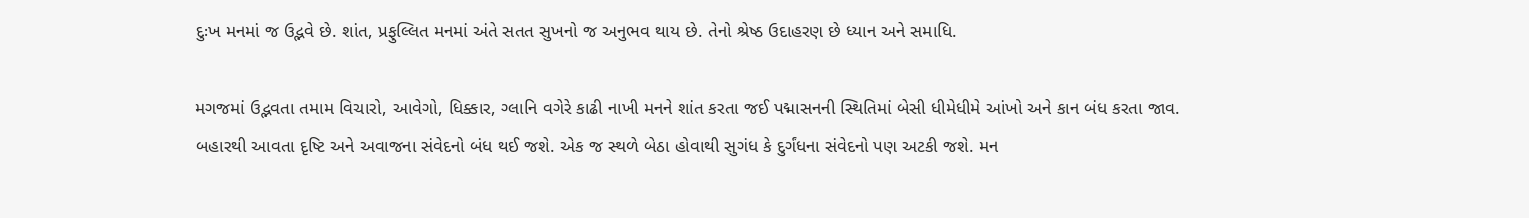દુઃખ મનમાં જ ઉદ્ભવે છે. શાંત, પ્રફુલ્લિત મનમાં અંતે સતત સુખનો જ અનુભવ થાય છે. તેનો શ્રેષ્ઠ ઉદાહરણ છે ધ્યાન અને સમાધિ.

મગજમાં ઉદ્ભવતા તમામ વિચારો, આવેગો, ધિક્કાર, ગ્લાનિ વગેરે કાઢી નાખી મનને શાંત કરતા જઈ પદ્માસનની સ્થિતિમાં બેસી ધીમેધીમે આંખો અને કાન બંધ કરતા જાવ. બહારથી આવતા દૃષ્ટિ અને અવાજના સંવેદનો બંધ થઈ જશે. એક જ સ્થળે બેઠા હોવાથી સુગંધ કે દુર્ગંધના સંવેદનો પણ અટકી જશે. મન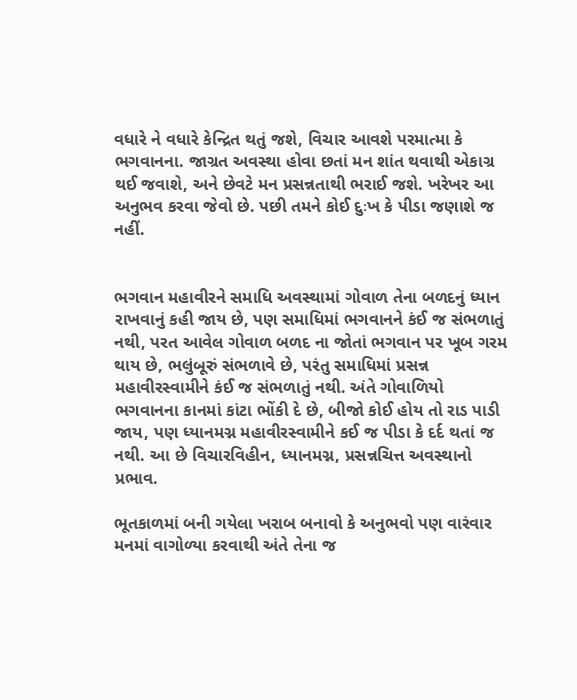વધારે ને વધારે કેન્દ્રિત થતું જશે, વિચાર આવશે પરમાત્મા કે ભગવાનના. જાગ્રત અવસ્થા હોવા છતાં મન શાંત થવાથી એકાગ્ર થઈ જવાશે, અને છેવટે મન પ્રસન્નતાથી ભરાઈ જશે. ખરેખર આ અનુભવ કરવા જેવો છે. પછી તમને કોઈ દુઃખ કે પીડા જણાશે જ નહીં.


ભગવાન મહાવીરને સમાધિ અવસ્થામાં ગોવાળ તેના બળદનું ધ્યાન રાખવાનું કહી જાય છે, પણ સમાધિમાં ભગવાનને કંઈ જ સંભળાતું નથી, પરત આવેલ ગોવાળ બળદ ના જોતાં ભગવાન પર ખૂબ ગરમ થાય છે, ભલુંબૂરું સંભળાવે છે, પરંતુ સમાધિમાં પ્રસન્ન મહાવીરસ્વામીને કંઈ જ સંભળાતું નથી. અંતે ગોવાળિયો ભગવાનના કાનમાં કાંટા ભોંકી દે છે, બીજો કોઈ હોય તો રાડ પાડી જાય, પણ ધ્યાનમગ્ન મહાવીરસ્વામીને કઈ જ પીડા કે દર્દ થતાં જ નથી. આ છે વિચારવિહીન, ધ્યાનમગ્ન, પ્રસન્નચિત્ત અવસ્થાનો પ્રભાવ.

ભૂતકાળમાં બની ગયેલા ખરાબ બનાવો કે અનુભવો પણ વારંવાર મનમાં વાગોળ્યા કરવાથી અંતે તેના જ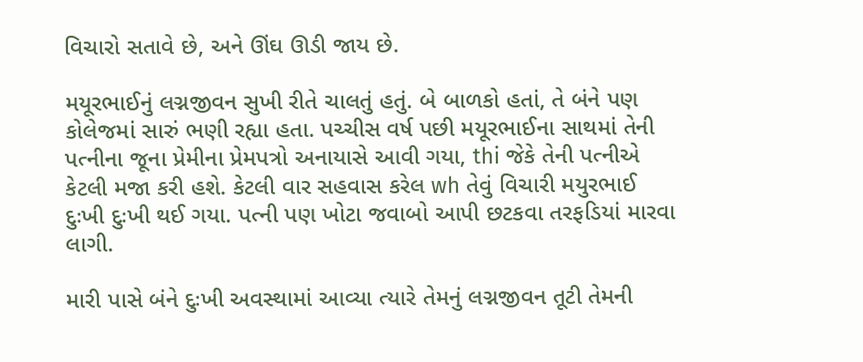વિચારો સતાવે છે, અને ઊંઘ ઊડી જાય છે.

મયૂરભાઈનું લગ્નજીવન સુખી રીતે ચાલતું હતું. બે બાળકો હતાં, તે બંને પણ કોલેજમાં સારું ભણી રહ્યા હતા. પચ્ચીસ વર્ષ પછી મયૂરભાઈના સાથમાં તેની પત્નીના જૂના પ્રેમીના પ્રેમપત્રો અનાયાસે આવી ગયા, thi જેકે તેની પત્નીએ કેટલી મજા કરી હશે. કેટલી વાર સહવાસ કરેલ wh તેવું વિચારી મયુરભાઈ દુઃખી દુઃખી થઈ ગયા. પત્ની પણ ખોટા જવાબો આપી છટકવા તરફડિયાં મારવા લાગી.

મારી પાસે બંને દુઃખી અવસ્થામાં આવ્યા ત્યારે તેમનું લગ્નજીવન તૂટી તેમની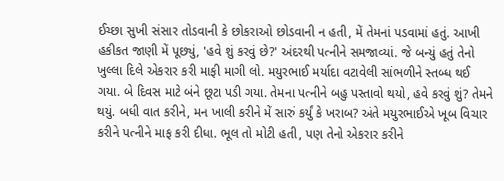ઈચ્છા સુખી સંસાર તોડવાની કે છોકરાઓ છોડવાની ન હતી, મેં તેમનાં પડવામાં હતું. આખી હકીકત જાણી મેં પૂછ્યું, 'હવે શું કરવું છે?' અંદરથી પત્નીને સમજાવ્યાં. જે બન્યું હતું તેનો ખુલ્લા દિલે એકરાર કરી માફી માગી લો. મયુરભાઈ મર્યાદા વટાવેલી સાંભળીને સ્તબ્ધ થઈ ગયા. બે દિવસ માટે બંને છૂટા પડી ગયા. તેમના પત્નીને બહુ પસ્તાવો થયો, હવે કરવું શું? તેમને થયું. બધી વાત કરીને, મન ખાલી કરીને મેં સારું કર્યું કે ખરાબ? અંતે મયુરભાઈએ ખૂબ વિચાર કરીને પત્નીને માફ કરી દીધા. ભૂલ તો મોટી હતી, પણ તેનો એકરાર કરીને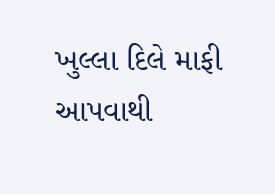ખુલ્લા દિલે માફી આપવાથી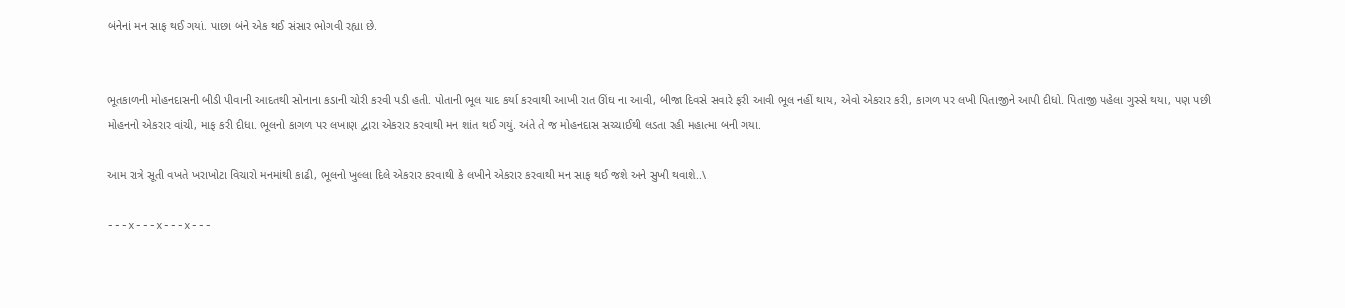બંનેનાં મન સાફ થઈ ગયાં. પાછા બંને એક થઈ સંસાર ભોગવી રહ્યા છે.


ભૂતકાળની મોહનદાસની બીડી પીવાની આદતથી સોનાના કડાની ચોરી કરવી પડી હતી. પોતાની ભૂલ યાદ કર્યા કરવાથી આખી રાત ઊંઘ ના આવી, બીજા દિવસે સવારે ફરી આવી ભૂલ નહીં થાય, એવો એકરાર કરી, કાગળ પર લખી પિતાજીને આપી દીધો. પિતાજી પહેલા ગુસ્સે થયા, પણ પછી મોહનનો એકરાર વાંચી, માફ કરી દીધા. ભૂલનો કાગળ પર લખાણ દ્વારા એકરાર કરવાથી મન શાંત થઈ ગયું. અંતે તે જ મોહનદાસ સચ્ચાઈથી લડતા રહી મહાત્મા બની ગયા.

આમ રાત્રે સૂતી વખતે ખરાખોટા વિચારો મનમાંથી કાઢી, ભૂલનો ખુલ્લા દિલે એકરાર કરવાથી કે લખીને એકરાર કરવાથી મન સાફ થઈ જશે અને સુખી થવાશે..\

---x---x---x---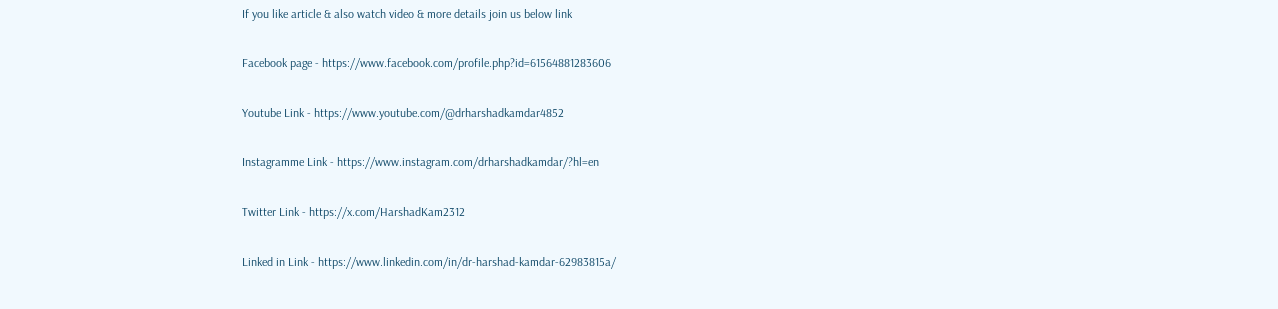If you like article & also watch video & more details join us below link

Facebook page - https://www.facebook.com/profile.php?id=61564881283606

Youtube Link - https://www.youtube.com/@drharshadkamdar4852

Instagramme Link - https://www.instagram.com/drharshadkamdar/?hl=en

Twitter Link - https://x.com/HarshadKam2312

Linked in Link - https://www.linkedin.com/in/dr-harshad-kamdar-62983815a/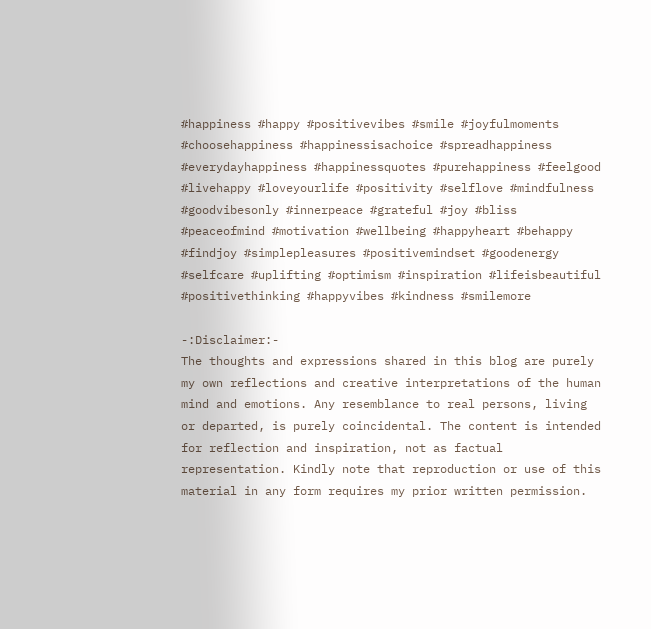#happiness #happy #positivevibes #smile #joyfulmoments #choosehappiness #happinessisachoice #spreadhappiness #everydayhappiness #happinessquotes #purehappiness #feelgood #livehappy #loveyourlife #positivity #selflove #mindfulness #goodvibesonly #innerpeace #grateful #joy #bliss #peaceofmind #motivation #wellbeing #happyheart #behappy #findjoy #simplepleasures #positivemindset #goodenergy #selfcare #uplifting #optimism #inspiration #lifeisbeautiful #positivethinking #happyvibes #kindness #smilemore

-:Disclaimer:-
The thoughts and expressions shared in this blog are purely my own reflections and creative interpretations of the human mind and emotions. Any resemblance to real persons, living or departed, is purely coincidental. The content is intended for reflection and inspiration, not as factual representation. Kindly note that reproduction or use of this material in any form requires my prior written permission.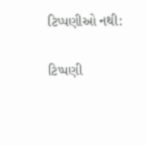ટિપ્પણીઓ નથી:

ટિપ્પણી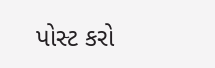પોસ્ટ કરો